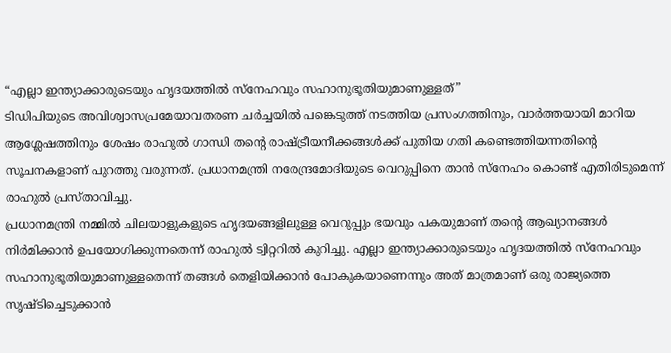“എല്ലാ ഇന്ത്യാക്കാരുടെയും ഹൃദയത്തിൽ സ്നേഹവും സഹാനുഭൂതിയുമാണുള്ളത്”
ടിഡിപിയുടെ അവിശ്വാസപ്രമേയാവതരണ ചർച്ചയിൽ പങ്കെടുത്ത് നടത്തിയ പ്രസംഗത്തിനും, വാർത്തയായി മാറിയ ആശ്ലേഷത്തിനും ശേഷം രാഹുൽ ഗാന്ധി തന്റെ രാഷ്ട്രീയനീക്കങ്ങൾക്ക് പുതിയ ഗതി കണ്ടെത്തിയന്നതിന്റെ സൂചനകളാണ് പുറത്തു വരുന്നത്. പ്രധാനമന്ത്രി നരേന്ദ്രമോദിയുടെ വെറുപ്പിനെ താൻ സ്നേഹം കൊണ്ട് എതിരിടുമെന്ന് രാഹുൽ പ്രസ്താവിച്ചു.
പ്രധാനമന്ത്രി നമ്മിൽ ചിലയാളുകളുടെ ഹൃദയങ്ങളിലുള്ള വെറുപ്പും ഭയവും പകയുമാണ് തന്റെ ആഖ്യാനങ്ങൾ നിർമിക്കാൻ ഉപയോഗിക്കുന്നതെന്ന് രാഹുൽ ട്വിറ്ററിൽ കുറിച്ചു. എല്ലാ ഇന്ത്യാക്കാരുടെയും ഹൃദയത്തിൽ സ്നേഹവും സഹാനുഭൂതിയുമാണുള്ളതെന്ന് തങ്ങൾ തെളിയിക്കാൻ പോകുകയാണെന്നും അത് മാത്രമാണ് ഒരു രാജ്യത്തെ സൃഷ്ടിച്ചെടുക്കാൻ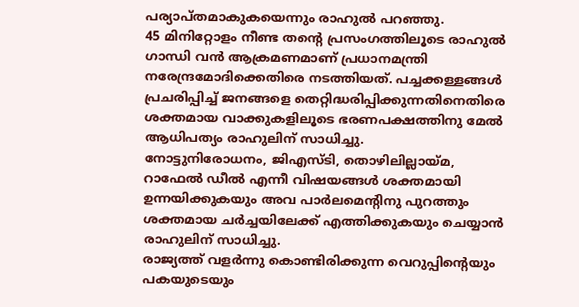പര്യാപ്തമാകുകയെന്നും രാഹുൽ പറഞ്ഞു.
45 മിനിറ്റോളം നീണ്ട തന്റെ പ്രസംഗത്തിലൂടെ രാഹുൽ ഗാന്ധി വൻ ആക്രമണമാണ് പ്രധാനമന്ത്രി നരേന്ദ്രമോദിക്കെതിരെ നടത്തിയത്. പച്ചക്കള്ളങ്ങൾ പ്രചരിപ്പിച്ച് ജനങ്ങളെ തെറ്റിദ്ധരിപ്പിക്കുന്നതിനെതിരെ ശക്തമായ വാക്കുകളിലൂടെ ഭരണപക്ഷത്തിനു മേൽ ആധിപത്യം രാഹുലിന് സാധിച്ചു.
നോട്ടുനിരോധനം, ജിഎസ്ടി, തൊഴിലില്ലായ്മ, റാഫേൽ ഡീൽ എന്നീ വിഷയങ്ങൾ ശക്തമായി ഉന്നയിക്കുകയും അവ പാർലമെന്റിനു പുറത്തും ശക്തമായ ചർച്ചയിലേക്ക് എത്തിക്കുകയും ചെയ്യാൻ രാഹുലിന് സാധിച്ചു.
രാജ്യത്ത് വളർന്നു കൊണ്ടിരിക്കുന്ന വെറുപ്പിന്റെയും പകയുടെയും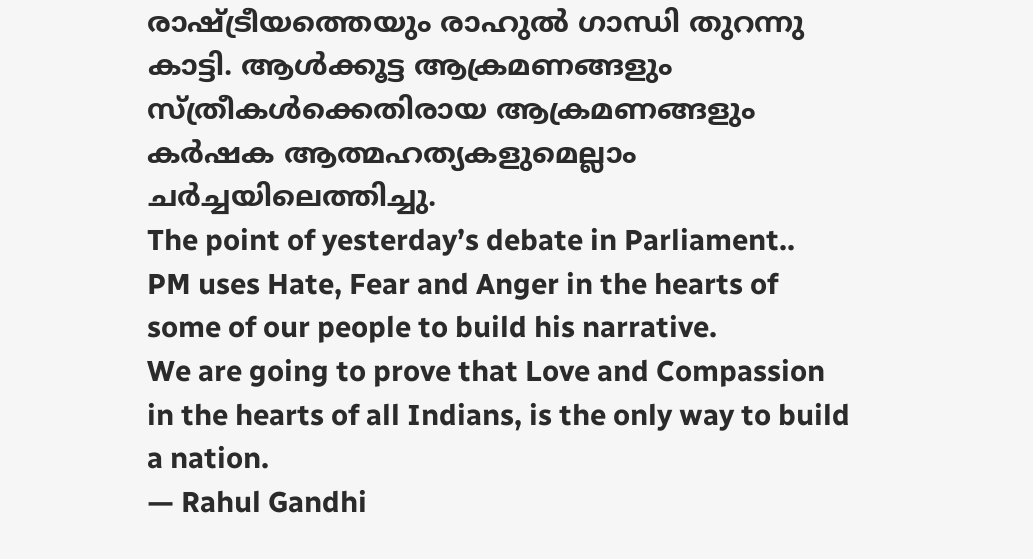രാഷ്ട്രീയത്തെയും രാഹുൽ ഗാന്ധി തുറന്നു കാട്ടി. ആൾക്കൂട്ട ആക്രമണങ്ങളും സ്ത്രീകൾക്കെതിരായ ആക്രമണങ്ങളും കർഷക ആത്മഹത്യകളുമെല്ലാം ചർച്ചയിലെത്തിച്ചു.
The point of yesterday’s debate in Parliament..
PM uses Hate, Fear and Anger in the hearts of some of our people to build his narrative.
We are going to prove that Love and Compassion in the hearts of all Indians, is the only way to build a nation.
— Rahul Gandhi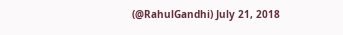(@RahulGandhi) July 21, 2018